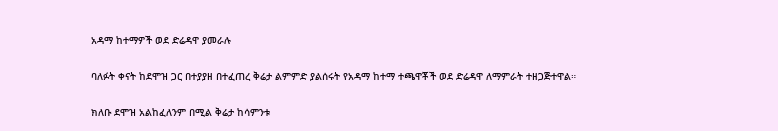አዳማ ከተማዎች ወደ ድሬዳዋ ያመራሉ

ባለፉት ቀናት ከደሞዝ ጋር በተያያዘ በተፈጠረ ቅሬታ ልምምድ ያልሰሩት የአዳማ ከተማ ተጫዋቾች ወደ ድሬዳዋ ለማምራት ተዘጋጅተዋል።

ክለቡ ደሞዝ አልከፈለንም በሚል ቅሬታ ከሳምንቱ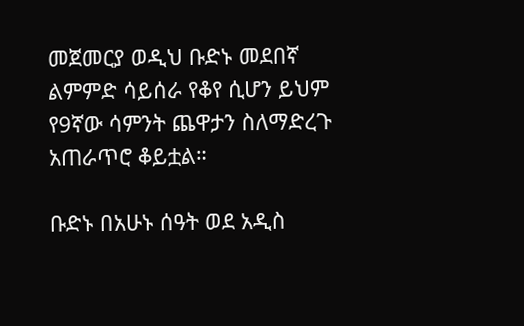መጀመርያ ወዲህ ቡድኑ መደበኛ ልምምድ ሳይሰራ የቆየ ሲሆን ይህም የ9ኛው ሳምንት ጨዋታን ስለማድረጉ አጠራጥሮ ቆይቷል።

ቡድኑ በአሁኑ ሰዓት ወደ አዲስ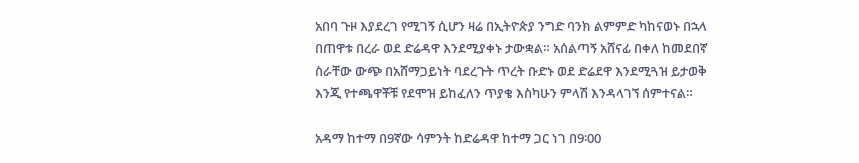አበባ ጉዞ እያደረገ የሚገኝ ሲሆን ዛሬ በኢትዮጵያ ንግድ ባንክ ልምምድ ካከናወኑ በኋላ በጠዋቱ በረራ ወደ ድሬዳዋ እንደሚያቀኑ ታውቋል። አሰልጣኝ አሸናፊ በቀለ ከመደበኛ ስራቸው ውጭ በአሸማጋይነት ባደረጉት ጥረት ቡድኑ ወደ ድሬደዋ እንደሚጓዝ ይታወቅ እንጂ የተጫዋቾቹ የደሞዝ ይከፈለን ጥያቄ እስካሁን ምላሽ እንዳላገኘ ሰምተናል።

አዳማ ከተማ በ9ኛው ሳምንት ከድሬዳዋ ከተማ ጋር ነገ በ9፡00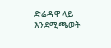ድሬዳዋ ላይ እንደሚጫወት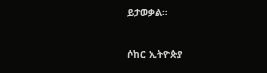ይታወቃል።


ሶከር ኢትዮጵያ